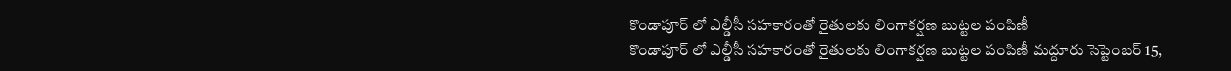కొండాపూర్ లో ఎల్డీసీ సహకారంతో రైతులకు లింగాకర్షణ బుట్టల పంపిణీ
కొండాపూర్ లో ఎల్డీసీ సహకారంతో రైతులకు లింగాకర్షణ బుట్టల పంపిణీ మద్దూరు సెప్టెంబర్ 15,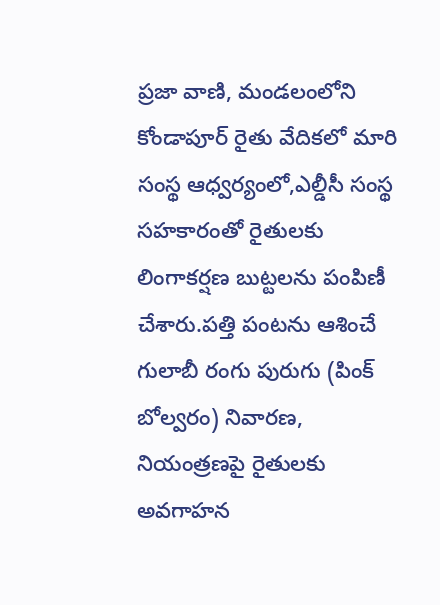ప్రజా వాణి, మండలంలోని కోండాపూర్ రైతు వేదికలో మారి సంస్థ ఆధ్వర్యంలో,ఎల్డీసీ సంస్థ సహకారంతో రైతులకు లింగాకర్షణ బుట్టలను పంపిణీ చేశారు.పత్తి పంటను ఆశించే గులాబీ రంగు పురుగు (పింక్ బోల్వరం) నివారణ, నియంత్రణపై రైతులకు అవగాహన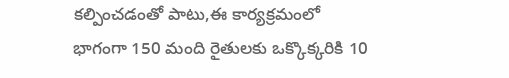కల్పించడంతో పాటు,ఈ కార్యక్రమంలో భాగంగా 150 మంది రైతులకు ఒక్కొక్కరికి 10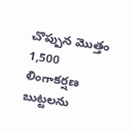చొప్పున మొత్తం 1,500 లింగాకర్షణ బుట్టలను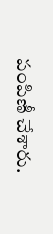పంపిణీ చేశారు.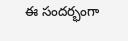ఈ సందర్భంగా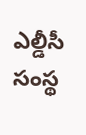ఎల్డీసీ సంస్థ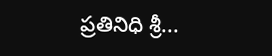ప్రతినిధి శ్రీ...